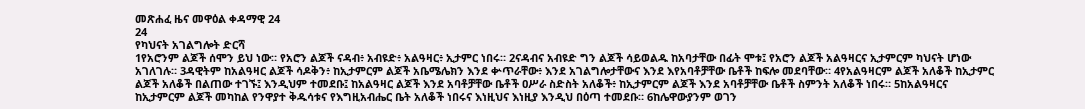መጽሐፈ ዜና መዋዕል ቀዳማዊ 24
24
የካህናት አገልግሎት ድርሻ
1የአሮንም ልጆች ሰሞን ይህ ነው። የአሮን ልጆች ናዳብ፥ አብዩድ፥ አልዓዛር፥ ኢታምር ነበሩ። 2ናዳብና አብዩድ ግን ልጆች ሳይወልዱ ከአባታቸው በፊት ሞቱ፤ የአሮን ልጆች አልዓዛርና ኢታምርም ካህናት ሆነው አገለገሉ። 3ዳዊትም ከአልዓዛር ልጆች ሳዶቅን፥ ከኢታምርም ልጆች አቤሜሌክን እንደ ቍጥራቸው፥ እንደ አገልግሎታቸውና እንደ እየአባቶቻቸው ቤቶች ከፍሎ መደባቸው። 4የአልዓዛርም ልጆች አለቆች ከኢታምር ልጆች አለቆች በልጠው ተገኙ፤ እንዲህም ተመደቡ፤ ከአልዓዛር ልጆች እንደ አባቶቻቸው ቤቶች ዐሥራ ስድስት አለቆች፥ ከኢታምርም ልጆች እንደ አባቶቻቸው ቤቶች ስምንት አለቆች ነበሩ። 5ከአልዓዛርና ከኢታምርም ልጆች መካከል የንዋያተ ቅዱሳቱና የእግዚአብሔር ቤት አለቆች ነበሩና እነዚህና እነዚያ እንዲህ በዕጣ ተመደቡ። 6ከሌዋውያንም ወገን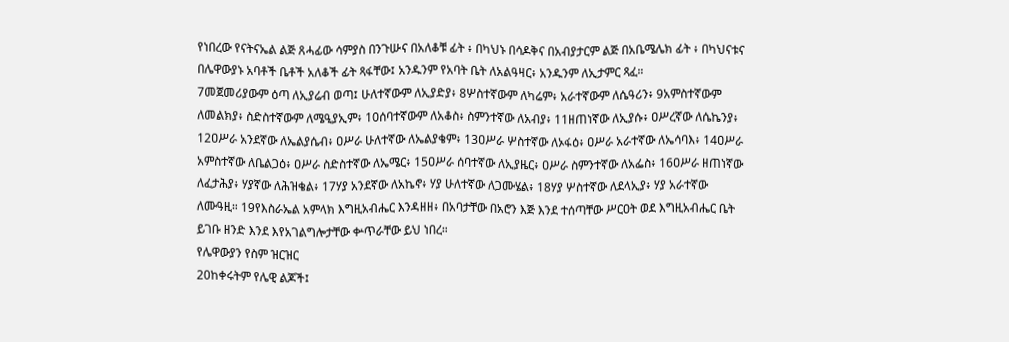የነበረው የናትናኤል ልጅ ጸሓፊው ሳምያስ በንጉሡና በአለቆቹ ፊት ፥ በካህኑ በሳዶቅና በአብያታርም ልጅ በአቤሜሌክ ፊት ፥ በካህናቱና በሌዋውያኑ አባቶች ቤቶች አለቆች ፊት ጻፋቸው፤ አንዱንም የአባት ቤት ለአልዓዛር፥ አንዱንም ለኢታምር ጻፈ።
7መጀመሪያውም ዕጣ ለኢያሬብ ወጣ፤ ሁለተኛውም ለኢያድያ፥ 8ሦስተኛውም ለካሬም፥ አራተኛውም ለሴዓሪን፥ 9አምስተኛውም ለመልክያ፥ ስድስተኛውም ለሜዒያኢም፥ 10ሰባተኛውም ለአቆስ፥ ስምንተኛው ለአብያ፥ 11ዘጠነኛው ለኢያሱ፥ ዐሥረኛው ለሴኬንያ፥ 12ዐሥራ አንደኛው ለኤልያሴብ፥ ዐሥራ ሁለተኛው ለኤልያቄም፥ 13ዐሥራ ሦስተኛው ለኦፋዕ፥ ዐሥራ አራተኛው ለኤሳባእ፥ 14ዐሥራ አምስተኛው ለቤልጋዕ፥ ዐሥራ ስድስተኛው ለኤሜር፥ 15ዐሥራ ሰባተኛው ለኢያዜር፥ ዐሥራ ስምንተኛው ለአፌስ፥ 16ዐሥራ ዘጠነኛው ለፈታሕያ፥ ሃያኛው ለሕዝቄል፥ 17ሃያ አንደኛው ለአኬኖ፥ ሃያ ሁለተኛው ለጋሙሄል፥ 18ሃያ ሦስተኛው ለደላኢያ፥ ሃያ አራተኛው ለሙዓዚ። 19የእስራኤል አምላክ እግዚአብሔር እንዳዘዘ፥ በአባታቸው በአሮን እጅ እንደ ተሰጣቸው ሥርዐት ወደ እግዚአብሔር ቤት ይገቡ ዘንድ እንደ እየአገልግሎታቸው ቍጥራቸው ይህ ነበረ።
የሌዋውያን የስም ዝርዝር
20ከቀሩትም የሌዊ ልጆች፤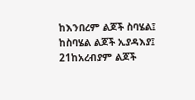ከእንበረም ልጆች ስባሄል፤ ከስባሄል ልጆች ኢያዳእያ፤ 21ከአረብያም ልጆች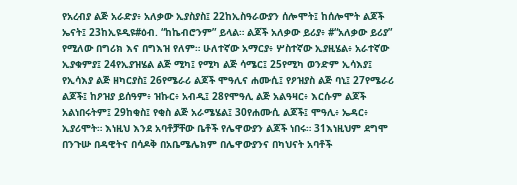የአረብያ ልጅ አራድያ፥ አለቃው ኢያስያስ፤ 22ከኢስዓራውያን ሰሎሞት፤ ከሰሎሞት ልጆች ኤናት፤ 23ከኢዩዲዩ#ዕብ. “ከኬብሮንም” ይላል። ልጆች አለቃው ይሪያ፥ #“አለቃው ይሪያ” የሚለው በግሪክ እና በግእዝ የለም። ሁለተኛው አማርያ፥ ሦስተኛው ኢያዚሄል፥ አራተኛው ኢያቁምያ፤ 24የኢያዝሄል ልጅ ሚካ፤ የሚካ ልጅ ሳሜር፤ 25የሚካ ወንድም ኢሳእያ፤ የኢሳእያ ልጅ ዘካርያስ፤ 26የሜራሪ ልጆች ሞዓሊና ሐሙሲ፤ የዖዝያስ ልጅ ባኒ፤ 27የሜራሪ ልጆች፤ ከዖዝያ ይሰዓም፥ ዝኩር፥ አብዲ፤ 28የሞዓሊ ልጅ አልዓዛር፥ እርሱም ልጆች አልነበሩትም፤ 29ከቂስ፤ የቂስ ልጅ አራሜሄል፤ 30የሐሙሲ ልጆች፤ ሞዓሊ፥ ኤዳር፥ ኢያሪሞት። እነዚህ እንደ አባቶቻቸው ቤቶች የሌዋውያን ልጆች ነበሩ። 31እነዚህም ደግሞ በንጉሡ በዳዊትና በሳዶቅ በአቤሜሌክም በሌዋውያንና በካህናት አባቶች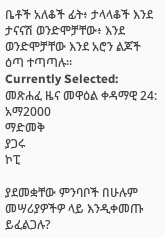ቤቶች አለቆች ፊት፥ ታላላቆች እንደ ታናናሽ ወንድሞቻቸው፥ እንደ ወንድሞቻቸው እንደ አሮን ልጆች ዕጣ ተጣጣሉ።
Currently Selected:
መጽሐፈ ዜና መዋዕል ቀዳማዊ 24: አማ2000
ማድመቅ
ያጋሩ
ኮፒ

ያደመቋቸው ምንባቦች በሁሉም መሣሪያዎችዎ ላይ እንዲቀመጡ ይፈልጋሉ?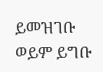ይመዝገቡ ወይም ይግቡ